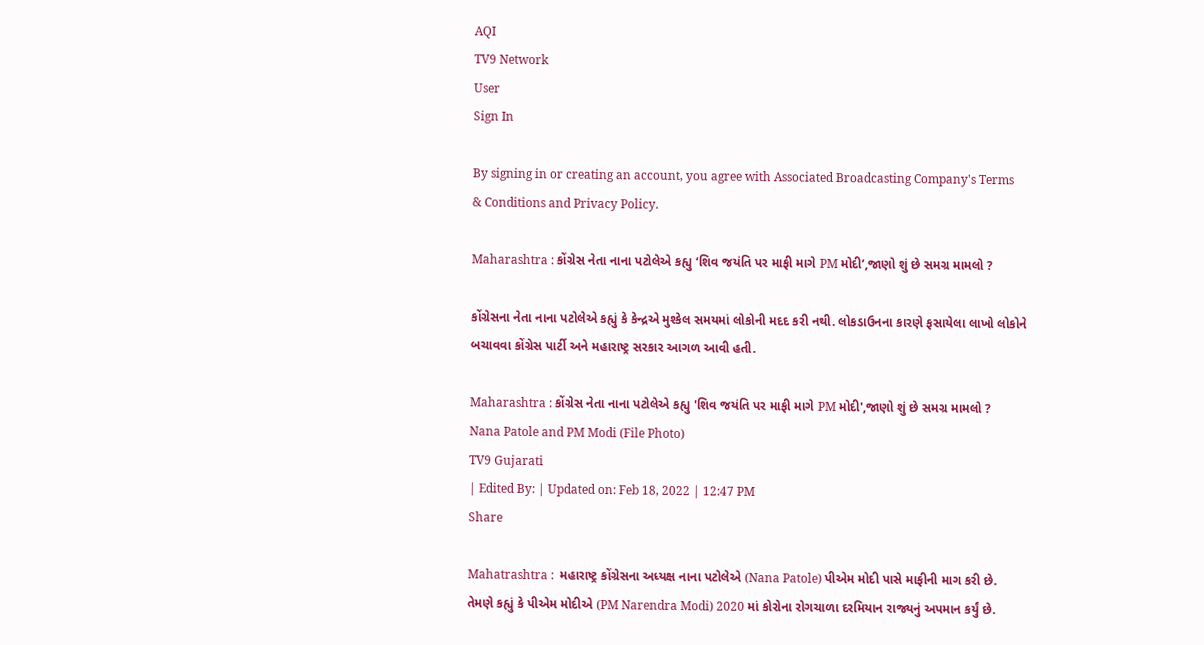AQI
TV9 Network
User
Sign In

By signing in or creating an account, you agree with Associated Broadcasting Company's Terms & Conditions and Privacy Policy.

Maharashtra : કોંગ્રેસ નેતા નાના પટોલેએ કહ્યુ ‘શિવ જયંતિ પર માફી માગે PM મોદી’,જાણો શું છે સમગ્ર મામલો ?

કોંગ્રેસના નેતા નાના પટોલેએ કહ્યું કે કેન્દ્રએ મુશ્કેલ સમયમાં લોકોની મદદ કરી નથી. લોકડાઉનના કારણે ફસાયેલા લાખો લોકોને બચાવવા કોંગ્રેસ પાર્ટી અને મહારાષ્ટ્ર સરકાર આગળ આવી હતી.

Maharashtra : કોંગ્રેસ નેતા નાના પટોલેએ કહ્યુ 'શિવ જયંતિ પર માફી માગે PM મોદી',જાણો શું છે સમગ્ર મામલો ?
Nana Patole and PM Modi (File Photo)
TV9 Gujarati
| Edited By: | Updated on: Feb 18, 2022 | 12:47 PM
Share

Mahatrashtra :  મહારાષ્ટ્ર કોંગ્રેસના અધ્યક્ષ નાના પટોલેએ (Nana Patole) પીએમ મોદી પાસે માફીની માગ કરી છે. તેમણે કહ્યું કે પીએમ મોદીએ (PM Narendra Modi) 2020 માં કોરોના રોગચાળા દરમિયાન રાજ્યનું અપમાન કર્યું છે.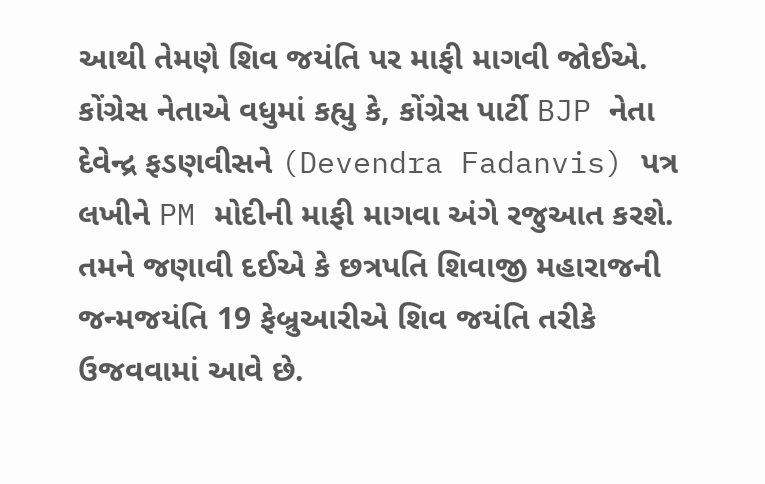આથી તેમણે શિવ જયંતિ પર માફી માગવી જોઈએ. કોંગ્રેસ નેતાએ વધુમાં કહ્યુ કે, કોંગ્રેસ પાર્ટી BJP નેતા દેવેન્દ્ર ફડણવીસને (Devendra Fadanvis) પત્ર લખીને PM મોદીની માફી માગવા અંગે રજુઆત કરશે. તમને જણાવી દઈએ કે છત્રપતિ શિવાજી મહારાજની જન્મજયંતિ 19 ફેબ્રુઆરીએ શિવ જયંતિ તરીકે ઉજવવામાં આવે છે.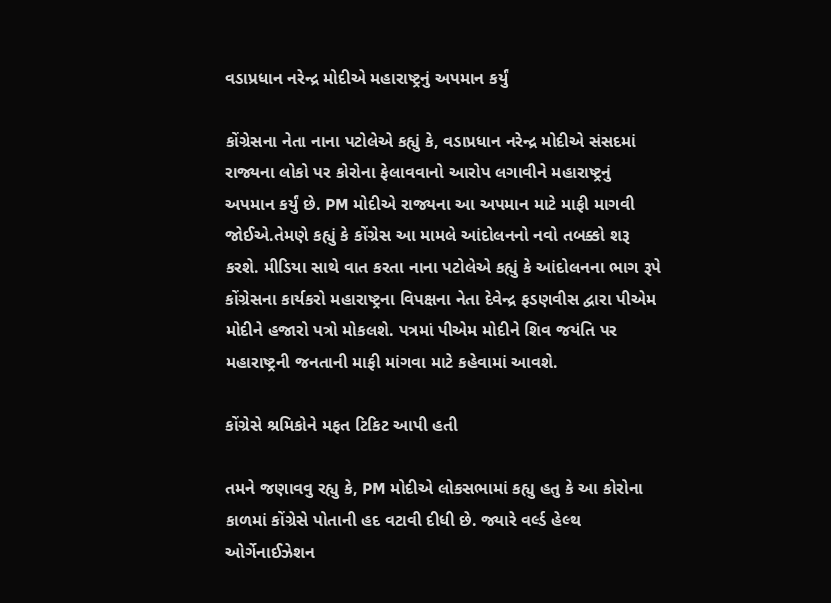વડાપ્રધાન નરેન્દ્ર મોદીએ મહારાષ્ટ્રનું અપમાન કર્યું

કોંગ્રેસના નેતા નાના પટોલેએ કહ્યું કે, વડાપ્રધાન નરેન્દ્ર મોદીએ સંસદમાં રાજ્યના લોકો પર કોરોના ફેલાવવાનો આરોપ લગાવીને મહારાષ્ટ્રનું અપમાન કર્યું છે. PM મોદીએ રાજ્યના આ અપમાન માટે માફી માગવી જોઈએ.તેમણે કહ્યું કે કોંગ્રેસ આ મામલે આંદોલનનો નવો તબક્કો શરૂ કરશે. મીડિયા સાથે વાત કરતા નાના પટોલેએ કહ્યું કે આંદોલનના ભાગ રૂપે કોંગ્રેસના કાર્યકરો મહારાષ્ટ્રના વિપક્ષના નેતા દેવેન્દ્ર ફડણવીસ દ્વારા પીએમ મોદીને હજારો પત્રો મોકલશે. પત્રમાં પીએમ મોદીને શિવ જયંતિ પર મહારાષ્ટ્રની જનતાની માફી માંગવા માટે કહેવામાં આવશે.

કોંગ્રેસે શ્રમિકોને મફત ટિકિટ આપી હતી

તમને જણાવવુ રહ્યુ કે, PM મોદીએ લોકસભામાં કહ્યુ હતુ કે આ કોરોના કાળમાં કોંગ્રેસે પોતાની હદ વટાવી દીધી છે. જ્યારે વર્લ્ડ હેલ્થ ઓર્ગેનાઈઝેશન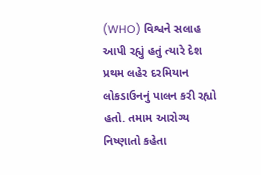(WHO) વિશ્વને સલાહ આપી રહ્યું હતું ત્યારે દેશ પ્રથમ લહેર દરમિયાન લોકડાઉનનું પાલન કરી રહ્યો હતો. તમામ આરોગ્ય નિષ્ણાતો કહેતા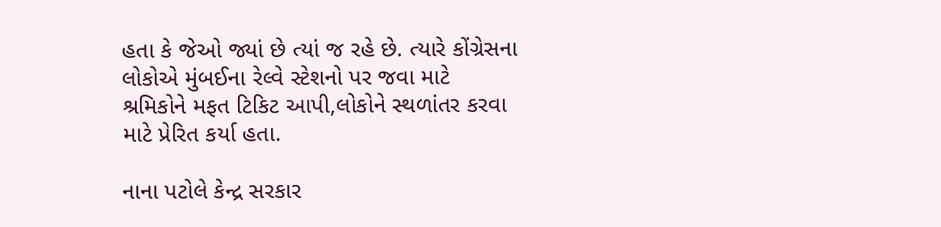હતા કે જેઓ જ્યાં છે ત્યાં જ રહે છે. ત્યારે કોંગ્રેસના લોકોએ મુંબઈના રેલ્વે સ્ટેશનો પર જવા માટે શ્રમિકોને મફત ટિકિટ આપી,લોકોને સ્થળાંતર કરવા માટે પ્રેરિત કર્યા હતા.

નાના પટોલે કેન્દ્ર સરકાર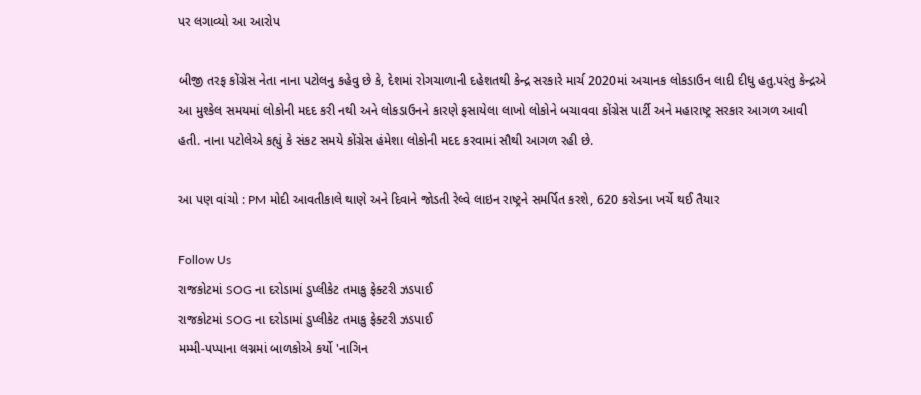પર લગાવ્યો આ આરોપ

બીજી તરફ કોંગ્રેસ નેતા નાના પટોલનુ કહેવુ છે કે, દેશમાં રોગચાળાની દહેશતથી કેન્દ્ર સરકારે માર્ચ 2020માં અચાનક લોકડાઉન લાદી દીધુ હતુ.પરંતુ કેન્દ્રએ આ મુશ્કેલ સમયમાં લોકોની મદદ કરી નથી અને લોકડાઉનને કારણે ફસાયેલા લાખો લોકોને બચાવવા કોંગ્રેસ પાર્ટી અને મહારાષ્ટ્ર સરકાર આગળ આવી હતી. નાના પટોલેએ કહ્યું કે સંકટ સમયે કોંગ્રેસ હંમેશા લોકોની મદદ કરવામાં સૌથી આગળ રહી છે.

આ પણ વાંચો : PM મોદી આવતીકાલે થાણે અને દિવાને જોડતી રેલ્વે લાઇન રાષ્ટ્રને સમર્પિત કરશે, 620 કરોડના ખર્ચે થઈ તૈયાર

Follow Us
રાજકોટમાં SOG ના દરોડામાં ડુપ્લીકેટ તમાકુ ફેક્ટરી ઝડપાઈ
રાજકોટમાં SOG ના દરોડામાં ડુપ્લીકેટ તમાકુ ફેક્ટરી ઝડપાઈ
મમ્મી-પપ્પાના લગ્નમાં બાળકોએ કર્યો 'નાગિન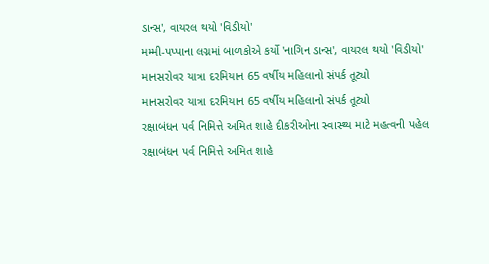ડાન્સ', વાયરલ થયો 'વિડીયો'
મમ્મી-પપ્પાના લગ્નમાં બાળકોએ કર્યો 'નાગિન ડાન્સ', વાયરલ થયો 'વિડીયો'
માનસરોવર યાત્રા દરમિયાન 65 વર્ષીય મહિલાનો સંપર્ક તૂટ્યો
માનસરોવર યાત્રા દરમિયાન 65 વર્ષીય મહિલાનો સંપર્ક તૂટ્યો
રક્ષાબંધન પર્વ નિમિત્તે અમિત શાહે દીકરીઓના સ્વાસ્થ્ય માટે મહત્વની પહેલ
રક્ષાબંધન પર્વ નિમિત્તે અમિત શાહે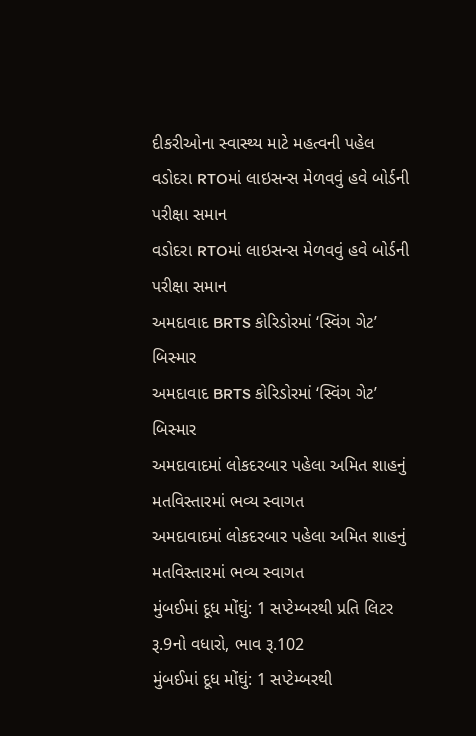દીકરીઓના સ્વાસ્થ્ય માટે મહત્વની પહેલ
વડોદરા RTOમાં લાઇસન્સ મેળવવું હવે બોર્ડની પરીક્ષા સમાન
વડોદરા RTOમાં લાઇસન્સ મેળવવું હવે બોર્ડની પરીક્ષા સમાન
અમદાવાદ BRTS કોરિડોરમાં ‘સ્વિંગ ગેટ’ બિસ્માર
અમદાવાદ BRTS કોરિડોરમાં ‘સ્વિંગ ગેટ’ બિસ્માર
અમદાવાદમાં લોકદરબાર પહેલા અમિત શાહનું મતવિસ્તારમાં ભવ્ય સ્વાગત
અમદાવાદમાં લોકદરબાર પહેલા અમિત શાહનું મતવિસ્તારમાં ભવ્ય સ્વાગત
મુંબઈમાં દૂધ મોંઘું: 1 સપ્ટેમ્બરથી પ્રતિ લિટર રૂ.9નો વધારો, ભાવ રૂ.102
મુંબઈમાં દૂધ મોંઘું: 1 સપ્ટેમ્બરથી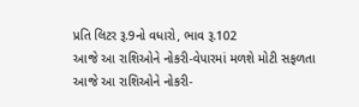પ્રતિ લિટર રૂ.9નો વધારો, ભાવ રૂ.102
આજે આ રાશિઓને નોકરી-વેપારમાં મળશે મોટી સફળતા
આજે આ રાશિઓને નોકરી-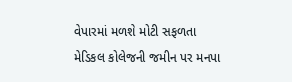વેપારમાં મળશે મોટી સફળતા
મેડિકલ કોલેજની જમીન પર મનપા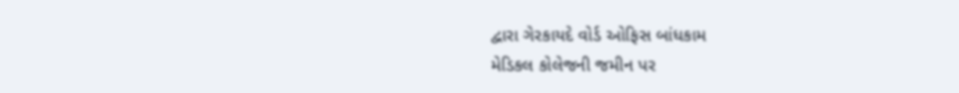દ્વારા ગેરકાયદે વોર્ડ ઓફિસ બાંધકામ
મેડિકલ કોલેજની જમીન પર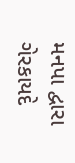મનપા દ્વારા ગેરકાયદે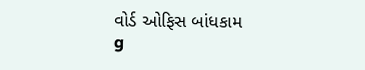વોર્ડ ઓફિસ બાંધકામ
g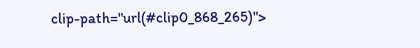clip-path="url(#clip0_868_265)">